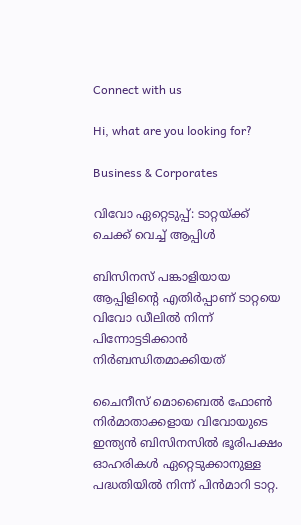Connect with us

Hi, what are you looking for?

Business & Corporates

വിവോ ഏറ്റെടുപ്പ്: ടാറ്റയ്ക്ക് ചെക്ക് വെച്ച് ആപ്പിള്‍

ബിസിനസ് പങ്കാളിയായ ആപ്പിളിന്റെ എതിര്‍പ്പാണ് ടാറ്റയെ വിവോ ഡീലില്‍ നിന്ന് പിന്നോട്ടടിക്കാന്‍ നിര്‍ബന്ധിതമാക്കിയത്

ചൈനീസ് മൊബൈല്‍ ഫോണ്‍ നിര്‍മാതാക്കളായ വിവോയുടെ ഇന്ത്യന്‍ ബിസിനസില്‍ ഭൂരിപക്ഷം ഓഹരികള്‍ ഏറ്റെടുക്കാനുള്ള പദ്ധതിയില്‍ നിന്ന് പിന്‍മാറി ടാറ്റ.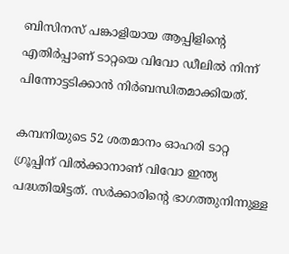ബിസിനസ് പങ്കാളിയായ ആപ്പിളിന്റെ എതിര്‍പ്പാണ് ടാറ്റയെ വിവോ ഡീലില്‍ നിന്ന് പിന്നോട്ടടിക്കാന്‍ നിര്‍ബന്ധിതമാക്കിയത്.

കമ്പനിയുടെ 52 ശതമാനം ഓഹരി ടാറ്റ ഗ്രൂപ്പിന് വില്‍ക്കാനാണ് വിവോ ഇന്ത്യ പദ്ധതിയിട്ടത്. സര്‍ക്കാരിന്റെ ഭാഗത്തുനിന്നുള്ള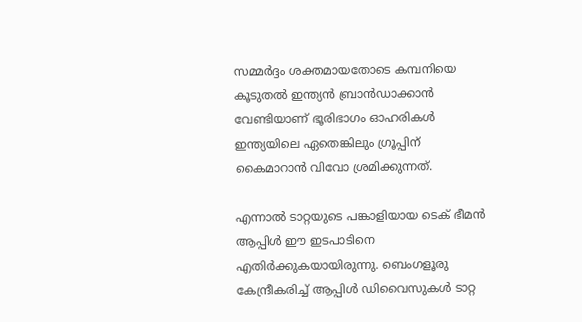സമ്മര്‍ദ്ദം ശക്തമായതോടെ കമ്പനിയെ കൂടുതല്‍ ഇന്ത്യന്‍ ബ്രാന്‍ഡാക്കാന്‍ വേണ്ടിയാണ് ഭൂരിഭാഗം ഓഹരികള്‍ ഇന്ത്യയിലെ ഏതെങ്കിലും ഗ്രൂപ്പിന് കൈമാറാന്‍ വിവോ ശ്രമിക്കുന്നത്.

എന്നാല്‍ ടാറ്റയുടെ പങ്കാളിയായ ടെക് ഭീമന്‍ ആപ്പിള്‍ ഈ ഇടപാടിനെ എതിര്‍ക്കുകയായിരുന്നു. ബെംഗളൂരു കേന്ദ്രീകരിച്ച് ആപ്പിള്‍ ഡിവൈസുകള്‍ ടാറ്റ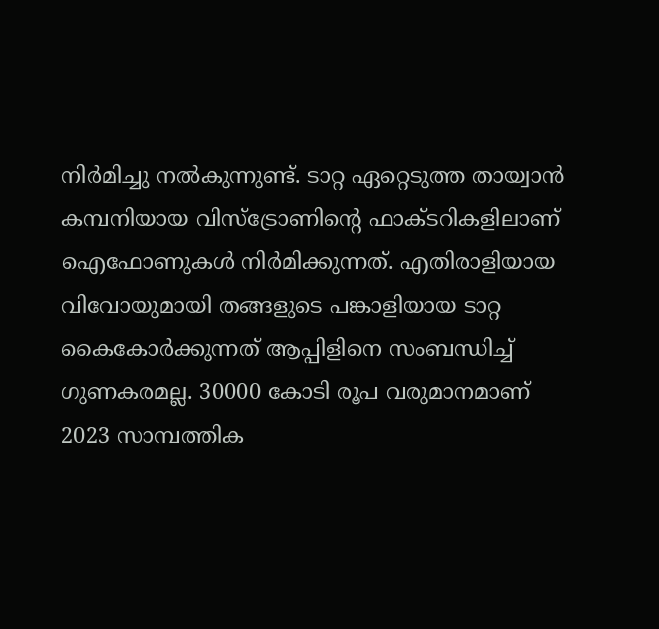നിര്‍മിച്ചു നല്‍കുന്നുണ്ട്. ടാറ്റ ഏറ്റെടുത്ത തായ്വാന്‍ കമ്പനിയായ വിസ്ട്രോണിന്റെ ഫാക്ടറികളിലാണ് ഐഫോണുകള്‍ നിര്‍മിക്കുന്നത്. എതിരാളിയായ വിവോയുമായി തങ്ങളുടെ പങ്കാളിയായ ടാറ്റ കൈകോര്‍ക്കുന്നത് ആപ്പിളിനെ സംബന്ധിച്ച് ഗുണകരമല്ല. 30000 കോടി രൂപ വരുമാനമാണ് 2023 സാമ്പത്തിക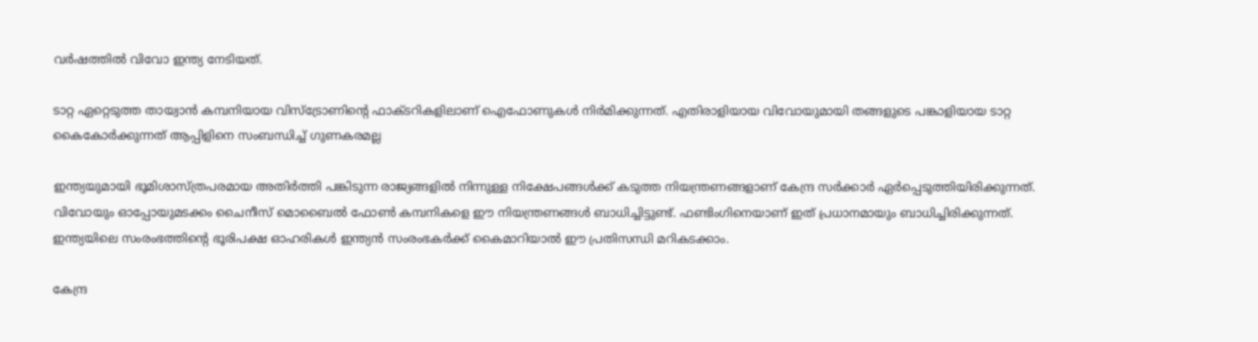വര്‍ഷത്തില്‍ വിവോ ഇന്ത്യ നേടിയത്.

ടാറ്റ ഏറ്റെടുത്ത തായ്വാന്‍ കമ്പനിയായ വിസ്ട്രോണിന്റെ ഫാക്ടറികളിലാണ് ഐഫോണുകള്‍ നിര്‍മിക്കുന്നത്. എതിരാളിയായ വിവോയുമായി തങ്ങളുടെ പങ്കാളിയായ ടാറ്റ കൈകോര്‍ക്കുന്നത് ആപ്പിളിനെ സംബന്ധിച്ച് ഗുണകരമല്ല

ഇന്ത്യയുമായി ഭൂമിശാസ്ത്രപരമായ അതിര്‍ത്തി പങ്കിടുന്ന രാജ്യങ്ങളില്‍ നിന്നുള്ള നിക്ഷേപങ്ങള്‍ക്ക് കടുത്ത നിയന്ത്രണങ്ങളാണ് കേന്ദ്ര സര്‍ക്കാര്‍ ഏര്‍പ്പെടുത്തിയിരിക്കുന്നത്. വിവോയും ഓപ്പോയുമടക്കം ചൈനീസ് മൊബൈല്‍ ഫോണ്‍ കമ്പനികളെ ഈ നിയന്ത്രണങ്ങള്‍ ബാധിച്ചിട്ടുണ്ട്. ഫണ്ടിംഗിനെയാണ് ഇത് പ്രധാനമായും ബാധിച്ചിരിക്കുന്നത്. ഇന്ത്യയിലെ സംരംഭത്തിന്റെ ഭൂരിപക്ഷ ഓഹരികള്‍ ഇന്ത്യന്‍ സംരംഭകര്‍ക്ക് കൈമാറിയാല്‍ ഈ പ്രതിസന്ധി മറികടക്കാം.

കേന്ദ്ര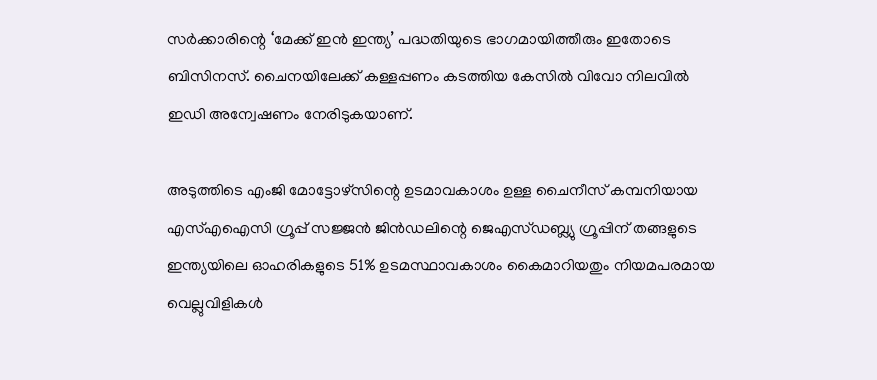സര്‍ക്കാരിന്റെ ‘മേക്ക് ഇന്‍ ഇന്ത്യ’ പദ്ധതിയുടെ ഭാഗമായിത്തീരും ഇതോടെ ബിസിനസ്. ചൈനയിലേക്ക് കള്ളപ്പണം കടത്തിയ കേസില്‍ വിവോ നിലവില്‍ ഇഡി അന്വേഷണം നേരിടുകയാണ്.

അടുത്തിടെ എംജി മോട്ടോഴ്സിന്റെ ഉടമാവകാശം ഉള്ള ചൈനീസ് കമ്പനിയായ എസ്എഐസി ഗ്രൂപ്പ് സജ്ജന്‍ ജിന്‍ഡലിന്റെ ജെഎസ്ഡബ്ല്യു ഗ്രൂപ്പിന് തങ്ങളുടെ ഇന്ത്യയിലെ ഓഹരികളുടെ 51% ഉടമസ്ഥാവകാശം കൈമാറിയതും നിയമപരമായ വെല്ലുവിളികള്‍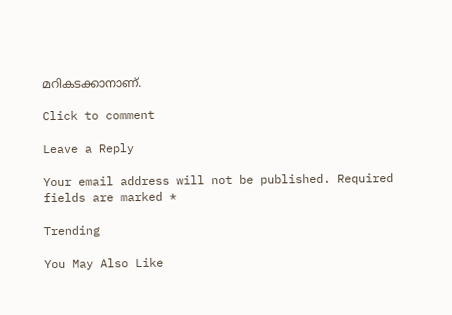മറികടക്കാനാണ്.

Click to comment

Leave a Reply

Your email address will not be published. Required fields are marked *

Trending

You May Also Like